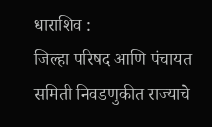धाराशिव :
जिल्हा परिषद आणि पंचायत समिती निवडणुकीत राज्याचे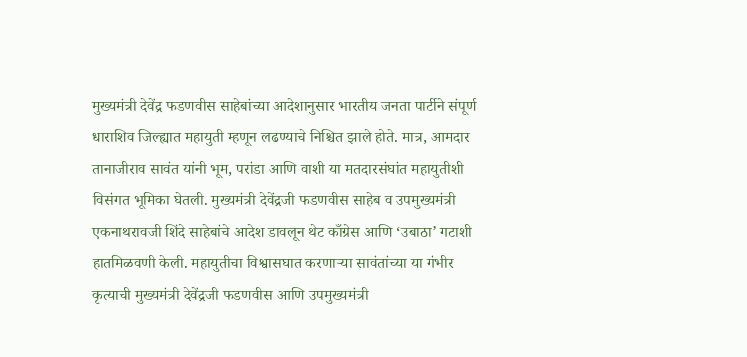मुख्यमंत्री देवेंद्र फडणवीस साहेबांच्या आदेशानुसार भारतीय जनता पार्टीने संपूर्ण धाराशिव जिल्ह्यात महायुती म्हणून लढण्याचे निश्चित झाले होते. मात्र, आमदार तानाजीराव सावंत यांनी भूम, परांडा आणि वाशी या मतदारसंघांत महायुतीशी विसंगत भूमिका घेतली. मुख्यमंत्री देवेंद्रजी फडणवीस साहेब व उपमुख्यमंत्री एकनाथरावजी शिंदे साहेबांचे आदेश डावलून थेट काँग्रेस आणि ‘उबाठा’ गटाशी हातमिळवणी केली. महायुतीचा विश्वासघात करणाऱ्या सावंतांच्या या गंभीर कृत्याची मुख्यमंत्री देवेंद्रजी फडणवीस आणि उपमुख्यमंत्री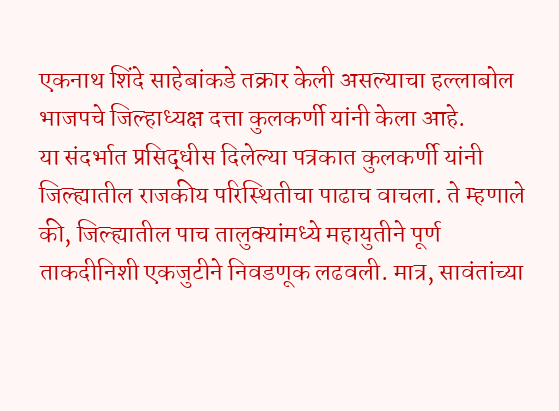एकनाथ शिंदे साहेबांकडे तक्रार केली असल्याचा हल्लाबोल भाजपचे जिल्हाध्यक्ष दत्ता कुलकर्णी यांनी केला आहे.
या संदर्भात प्रसिद्धीस दिलेल्या पत्रकात कुलकर्णी यांनी जिल्ह्यातील राजकीय परिस्थितीचा पाढाच वाचला. ते म्हणाले की, जिल्ह्यातील पाच तालुक्यांमध्ये महायुतीने पूर्ण ताकदीनिशी एकजुटीने निवडणूक लढवली. मात्र, सावंतांच्या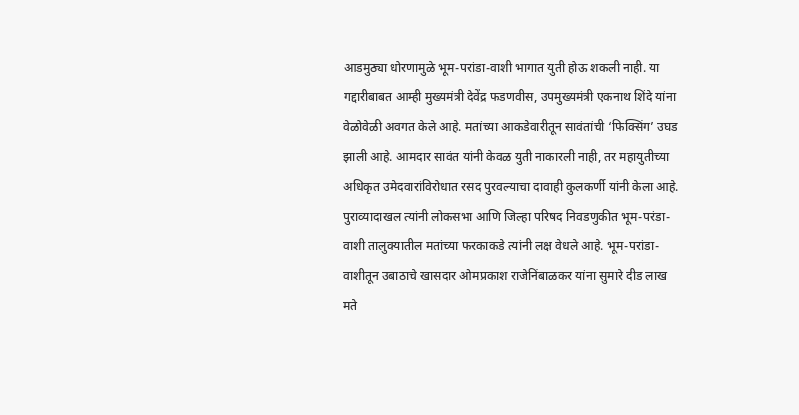आडमुठ्या धोरणामुळे भूम-परांडा-वाशी भागात युती होऊ शकली नाही. या गद्दारीबाबत आम्ही मुख्यमंत्री देवेंद्र फडणवीस, उपमुख्यमंत्री एकनाथ शिंदे यांना वेळोवेळी अवगत केले आहे. मतांच्या आकडेवारीतून सावंतांची ‘फिक्सिंग’ उघड झाली आहे. आमदार सावंत यांनी केवळ युती नाकारली नाही, तर महायुतीच्या अधिकृत उमेदवारांविरोधात रसद पुरवल्याचा दावाही कुलकर्णी यांनी केला आहे. पुराव्यादाखल त्यांनी लोकसभा आणि जिल्हा परिषद निवडणुकीत भूम-परंडा-वाशी तालुक्यातील मतांच्या फरकाकडे त्यांनी लक्ष वेधले आहे. भूम-परांडा-वाशीतून उबाठाचे खासदार ओमप्रकाश राजेनिंबाळकर यांना सुमारे दीड लाख मते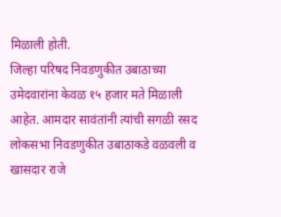मिळाली होती.
जिल्हा परिषद निवडणुकीत उबाठाच्या उमेदवारांना केवळ १५ हजार मते मिळाली आहेत. आमदार सावंतांनी त्यांची सगळी रसद लोकसभा निवडणुकीत उबाठाकडे वळवली व खासदार राजे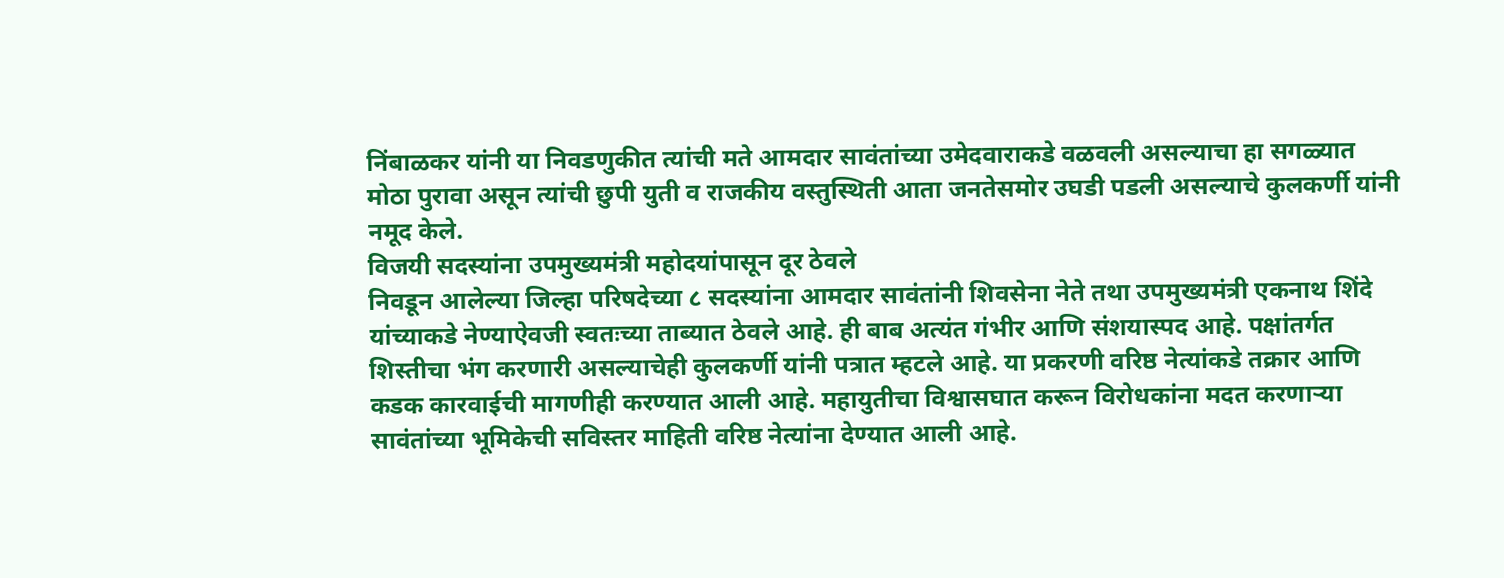निंबाळकर यांनी या निवडणुकीत त्यांची मते आमदार सावंतांच्या उमेदवाराकडे वळवली असल्याचा हा सगळ्यात मोठा पुरावा असून त्यांची छुपी युती व राजकीय वस्तुस्थिती आता जनतेसमोर उघडी पडली असल्याचे कुलकर्णी यांनी नमूद केले.
विजयी सदस्यांना उपमुख्यमंत्री महोदयांपासून दूर ठेवले
निवडून आलेल्या जिल्हा परिषदेच्या ८ सदस्यांना आमदार सावंतांनी शिवसेना नेते तथा उपमुख्यमंत्री एकनाथ शिंदे यांच्याकडे नेण्याऐवजी स्वतःच्या ताब्यात ठेवले आहे. ही बाब अत्यंत गंभीर आणि संशयास्पद आहे. पक्षांतर्गत शिस्तीचा भंग करणारी असल्याचेही कुलकर्णी यांनी पत्रात म्हटले आहे. या प्रकरणी वरिष्ठ नेत्यांकडे तक्रार आणि कडक कारवाईची मागणीही करण्यात आली आहे. महायुतीचा विश्वासघात करून विरोधकांना मदत करणाऱ्या सावंतांच्या भूमिकेची सविस्तर माहिती वरिष्ठ नेत्यांना देण्यात आली आहे.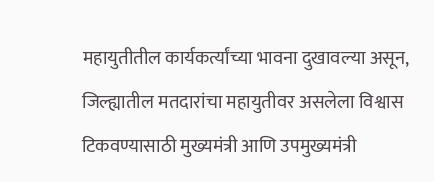महायुतीतील कार्यकर्त्यांच्या भावना दुखावल्या असून, जिल्ह्यातील मतदारांचा महायुतीवर असलेला विश्वास टिकवण्यासाठी मुख्यमंत्री आणि उपमुख्यमंत्री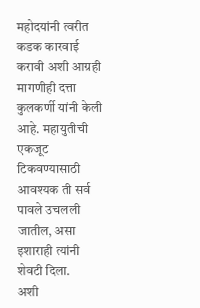महोदयांनी त्वरीत कडक कारवाई करावी अशी आग्रही मागणीही दत्ता कुलकर्णी यांनी केली आहे. महायुतीची एकजूट टिकवण्यासाठी आवश्यक ती सर्व पावले उचलली जातील, असा इशाराही त्यांनी शेवटी दिला.
अशी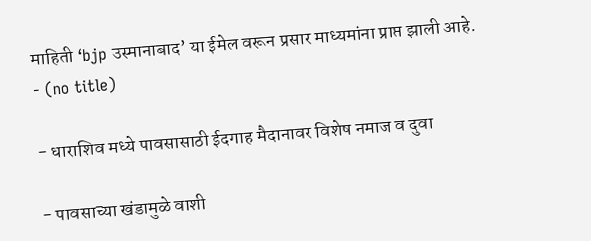माहिती ‘bjp उस्मानाबाद’ या ईमेल वरून प्रसार माध्यमांना प्राप्त झाली आहे.
- (no title)

- धाराशिव मध्ये पावसासाठी ईदगाह मैदानावर विशेष नमाज व दुवा

- पावसाच्या खंडामुळे वाशी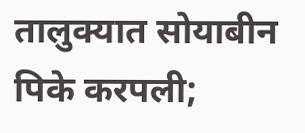तालुक्यात सोयाबीन पिके करपली;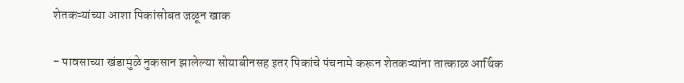शेतकऱ्यांच्या आशा पिकांसोबत जळून खाक

- पावसाच्या खंडामुळे नुकसान झालेल्या सोयाबीनसह इतर पिकांचे पंचनामे करून शेतकऱ्यांना तात्काळ आर्थिक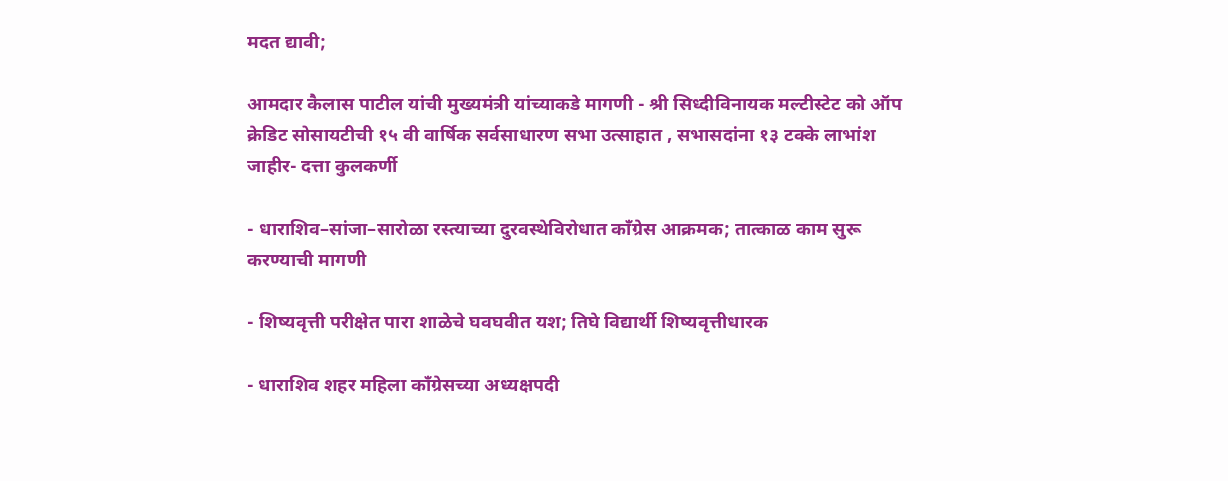मदत द्यावी;

आमदार कैलास पाटील यांची मुख्यमंत्री यांच्याकडे मागणी - श्री सिध्दीविनायक मल्टीस्टेट को ऑप क्रेडिट सोसायटीची १५ वी वार्षिक सर्वसाधारण सभा उत्साहात , सभासदांना १३ टक्के लाभांश जाहीर- दत्ता कुलकर्णी

- धाराशिव–सांजा–सारोळा रस्त्याच्या दुरवस्थेविरोधात काँग्रेस आक्रमक; तात्काळ काम सुरू करण्याची मागणी

- शिष्यवृत्ती परीक्षेत पारा शाळेचे घवघवीत यश; तिघे विद्यार्थी शिष्यवृत्तीधारक

- धाराशिव शहर महिला काँग्रेसच्या अध्यक्षपदी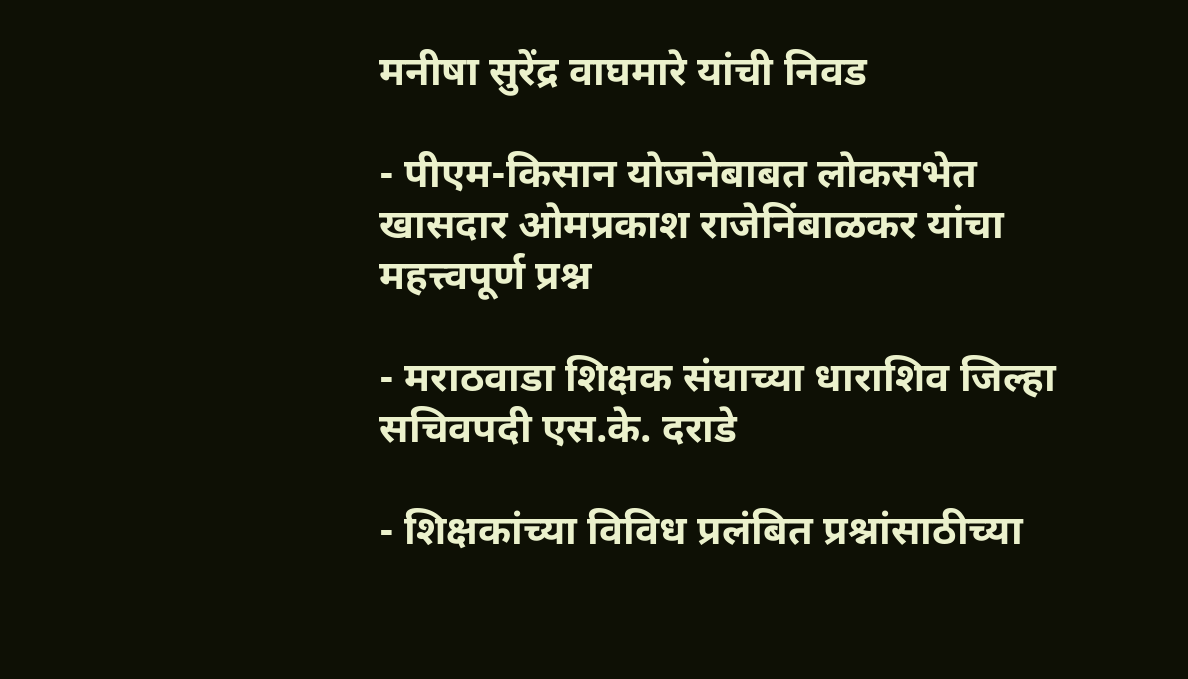मनीषा सुरेंद्र वाघमारे यांची निवड

- पीएम-किसान योजनेबाबत लोकसभेत खासदार ओमप्रकाश राजेनिंबाळकर यांचा महत्त्वपूर्ण प्रश्न

- मराठवाडा शिक्षक संघाच्या धाराशिव जिल्हा सचिवपदी एस.के. दराडे

- शिक्षकांच्या विविध प्रलंबित प्रश्नांसाठीच्या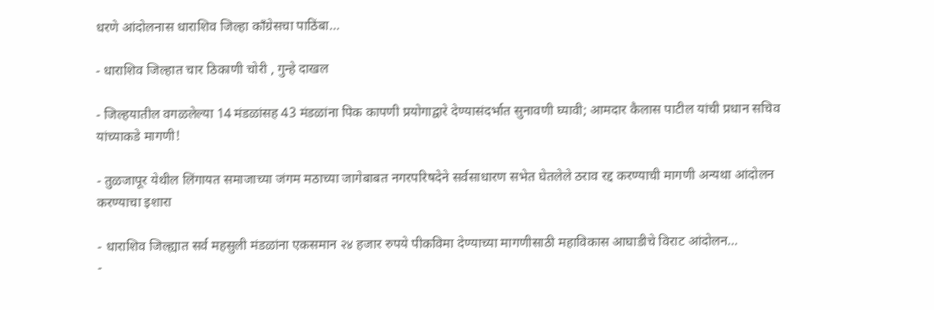धरणे आंदोलनास धाराशिव जिल्हा काँग्रेसचा पाठिंबा…

- धाराशिव जिल्हात चार ठिकाणी चोरी , गुन्हे दाखल

- जिल्हयातील वगळलेल्या 14 मंडळांसह 43 मंडळांना पिक कापणी प्रयोगाद्वारे देण्यासंदर्भात सुनावणी घ्यावी; आमदार कैलास पाटील यांची प्रधान सचिव यांच्याकडे मागणी!

- तुळजापूर येथील लिंगायत समाजाच्या जंगम मठाच्या जागेबाबत नगरपरिषदेने सर्वसाधारण सभेत घेतलेले ठराव रद्द करण्याची मागणी अन्यथा आंदोलन करण्याचा इशारा

- धाराशिव जिल्ह्यात सर्व महसुली मंडळांना एकसमान २४ हजार रुपये पीकविमा देण्याच्या मागणीसाठी महाविकास आघाडीचे विराट आंदोलन…
-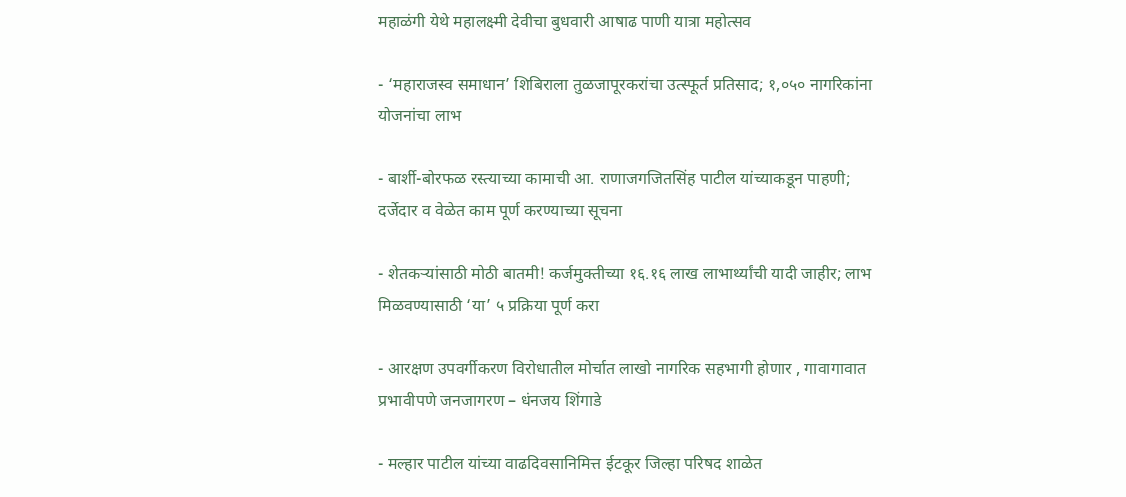महाळंगी येथे महालक्ष्मी देवीचा बुधवारी आषाढ पाणी यात्रा महोत्सव

- ‘महाराजस्व समाधान’ शिबिराला तुळजापूरकरांचा उत्स्फूर्त प्रतिसाद; १,०५० नागरिकांना योजनांचा लाभ

- बार्शी-बोरफळ रस्त्याच्या कामाची आ. राणाजगजितसिंह पाटील यांच्याकडून पाहणी; दर्जेदार व वेळेत काम पूर्ण करण्याच्या सूचना

- शेतकऱ्यांसाठी मोठी बातमी! कर्जमुक्तीच्या १६.१६ लाख लाभार्थ्यांची यादी जाहीर; लाभ मिळवण्यासाठी ‘या’ ५ प्रक्रिया पूर्ण करा

- आरक्षण उपवर्गीकरण विरोधातील मोर्चात लाखो नागरिक सहभागी होणार , गावागावात प्रभावीपणे जनजागरण – धंनजय शिंगाडे

- मल्हार पाटील यांच्या वाढदिवसानिमित्त ईटकूर जिल्हा परिषद शाळेत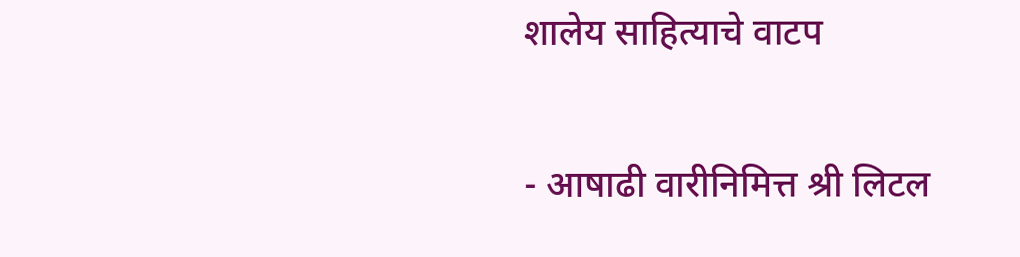शालेय साहित्याचे वाटप

- आषाढी वारीनिमित्त श्री लिटल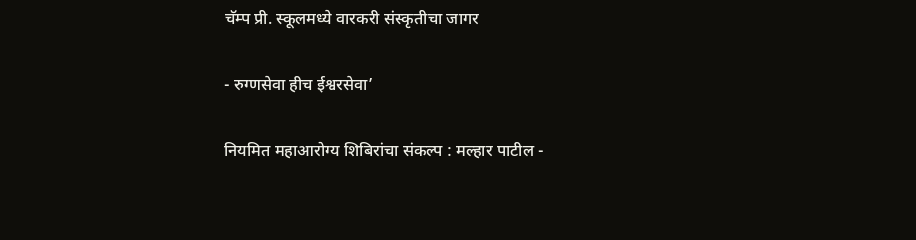चॅम्प प्री. स्कूलमध्ये वारकरी संस्कृतीचा जागर

- रुग्णसेवा हीच ईश्वरसेवा’

नियमित महाआरोग्य शिबिरांचा संकल्प : मल्हार पाटील -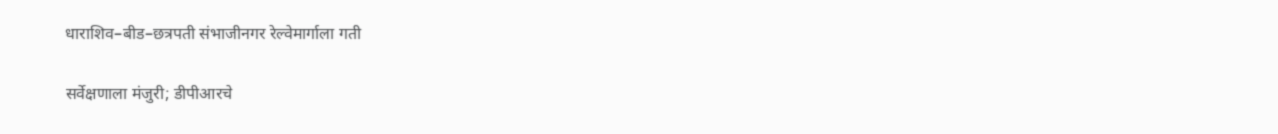धाराशिव–बीड–छत्रपती संभाजीनगर रेल्वेमार्गाला गती

सर्वेक्षणाला मंजुरी; डीपीआरचे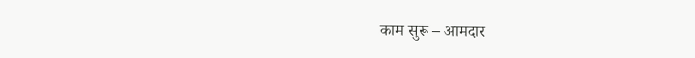काम सुरू – आमदार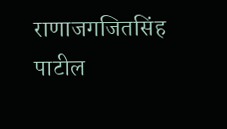राणाजगजितसिंह पाटील